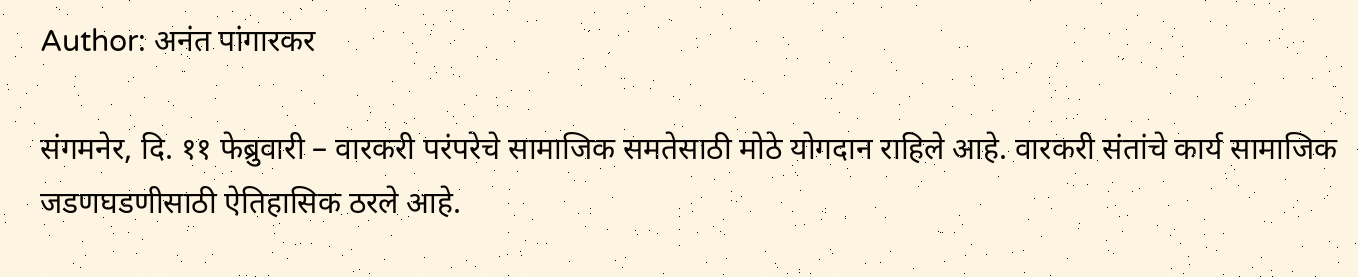Author: अनंत पांगारकर

संगमनेर, दि. ११ फेब्रुवारी – वारकरी परंपरेचे सामाजिक समतेसाठी मोठे योगदान राहिले आहे. वारकरी संतांचे कार्य सामाजिक जडणघडणीसाठी ऐतिहासिक ठरले आहे.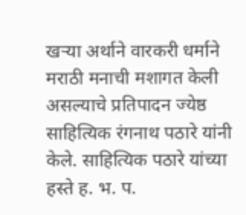खऱ्या अर्थाने वारकरी धर्माने मराठी मनाची मशागत केली असल्याचे प्रतिपादन ज्येष्ठ साहित्यिक रंगनाथ पठारे यांनी केले. साहित्यिक पठारे यांच्या हस्ते ह. भ. प.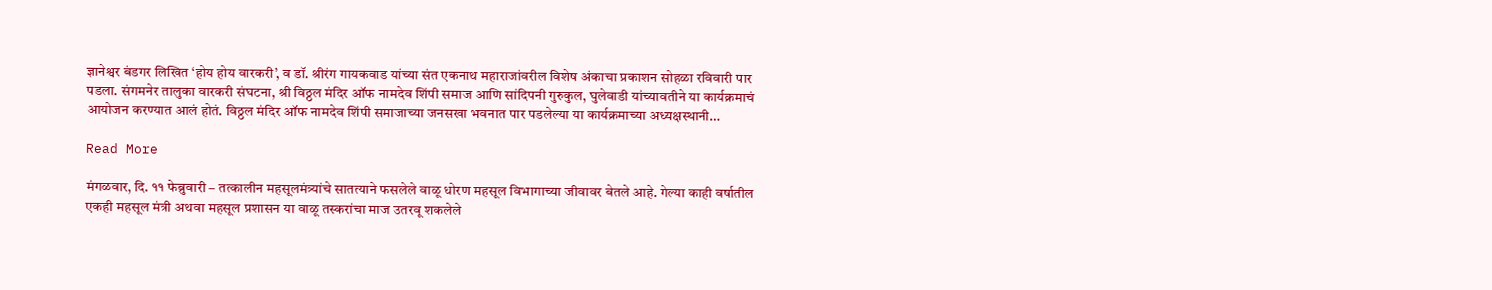ज्ञानेश्वर बंडगर लिखित ‘होय होय वारकरी’, व डॉ. श्रीरंग गायकवाड यांच्या संत एकनाथ महाराजांवरील विशेष अंकाचा प्रकाशन सोहळा रविवारी पार पडला. संगमनेर तालुका वारकरी संघटना, श्री विठ्ठल मंदिर ऑफ नामदेव शिंपी समाज आणि सांदिपनी गुरुकुल, घुलेवाडी यांच्यावतीने या कार्यक्रमाचं आयोजन करण्यात आलं होतं. विठ्ठल मंदिर ऑफ नामदेव शिंपी समाजाच्या जनसखा भवनात पार पडलेल्या या कार्यक्रमाच्या अध्यक्षस्थानी…

Read More

मंगळवार, दि. ११ फेब्रुवारी – तत्कालीन महसूलमंत्र्यांचे सातत्याने फसलेले वाळू धोरण महसूल विभागाच्या जीवावर बेतले आहे. गेल्या काही वर्षातील एकही महसूल मंत्री अथवा महसूल प्रशासन या वाळू तस्करांचा माज उतरवू शकलेले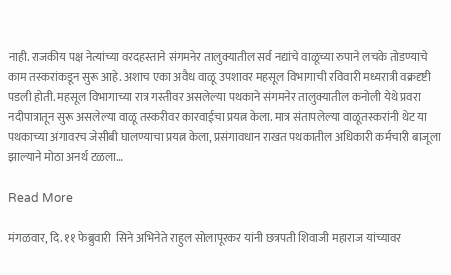नाही. राजकीय पक्ष नेत्यांच्या वरदहस्ताने संगमनेर तालुक्यातील सर्व नद्यांचे वाळूच्या रुपाने लचके तोडण्याचे काम तस्करांकडून सुरू आहे. अशाच एका अवैध वाळू उपशावर महसूल विभागाची रविवारी मध्यरात्री वक्रदृष्टी पडली होती. महसूल विभागाच्या रात्र गस्तीवर असलेल्या पथकाने संगमनेर तालुक्यातील कनोली येथे प्रवरा नदीपात्रातून सुरू असलेल्या वाळू तस्करीवर कारवाईचा प्रयत्न केला. मात्र संतापलेल्या वाळूतस्करांनी थेट या पथकाच्या अंगावरच जेसीबी घालण्याचा प्रयत्न केला, प्रसंगावधान राखत पथकातील अधिकारी कर्मचारी बाजूला झाल्याने मोठा अनर्थ टळला…

Read More

मंगळवार, दि. ११ फेब्रुवारी  सिने अभिनेते राहुल सोलापूरकर यांनी छत्रपती शिवाजी महाराज यांच्यावर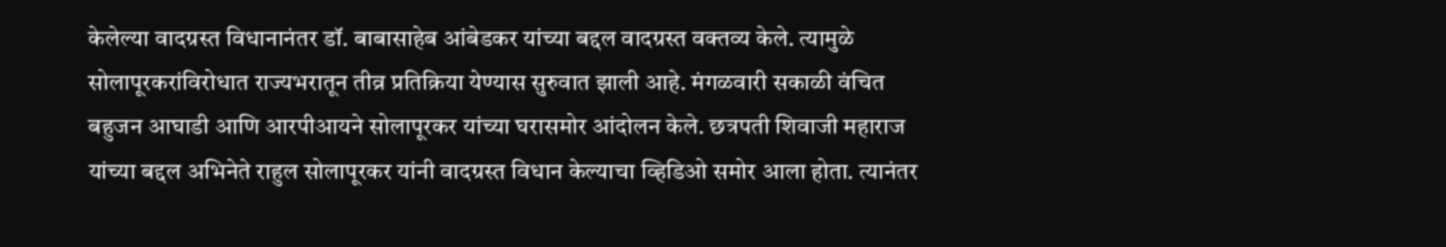केलेल्या वादग्रस्त विधानानंतर डॉ. बाबासाहेब आंबेडकर यांच्या बद्दल वादग्रस्त वक्तव्य केले. त्यामुळे सोलापूरकरांविरोधात राज्यभरातून तीव्र प्रतिक्रिया येण्यास सुरुवात झाली आहे. मंगळवारी सकाळी वंचित बहुजन आघाडी आणि आरपीआयने सोलापूरकर यांच्या घरासमोर आंदोलन केले. छत्रपती शिवाजी महाराज यांच्या बद्दल अभिनेते राहुल सोलापूरकर यांनी वादग्रस्त विधान केल्याचा व्हिडिओ समोर आला होता. त्यानंतर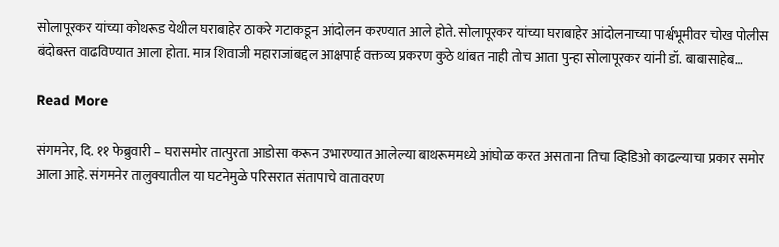सोलापूरकर यांच्या कोथरूड येथील घराबाहेर ठाकरे गटाकडून आंदोलन करण्यात आले होते. सोलापूरकर यांच्या घराबाहेर आंदोलनाच्या पार्श्वभूमीवर चोख पोलीस बंदोबस्त वाढविण्यात आला होता. मात्र शिवाजी महाराजांबद्दल आक्षपार्ह वक्तव्य प्रकरण कुठे थांबत नाही तोच आता पुन्हा सोलापूरकर यांनी डॉ. बाबासाहेब…

Read More

संगमनेर, दि. ११ फेब्रुवारी – घरासमोर तात्पुरता आडोसा करून उभारण्यात आलेल्या बाथरूममध्ये आंघोळ करत असताना तिचा व्हिडिओ काढल्याचा प्रकार समोर आला आहे. संगमनेर तालुक्यातील या घटनेमुळे परिसरात संतापाचे वातावरण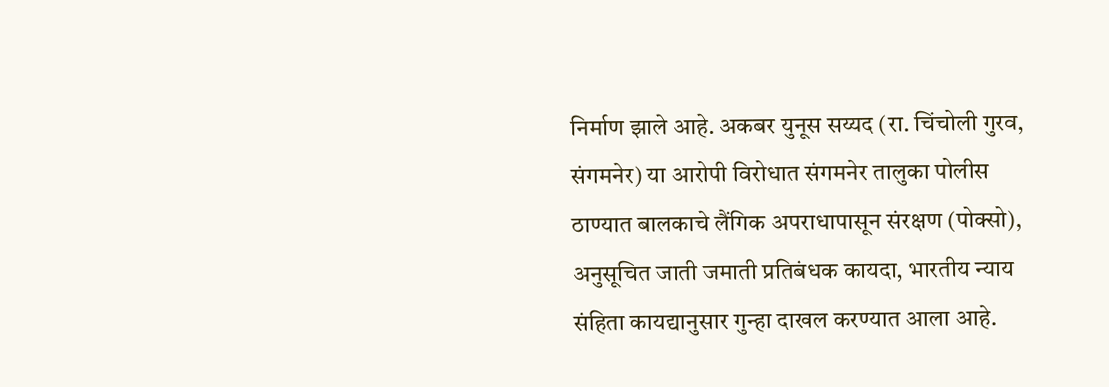निर्माण झाले आहे. अकबर युनूस सय्यद (रा. चिंचोली गुरव, संगमनेर) या आरोपी विरोधात संगमनेर तालुका पोलीस ठाण्यात बालकाचे लैंगिक अपराधापासून संरक्षण (पोक्सो), अनुसूचित जाती जमाती प्रतिबंधक कायदा, भारतीय न्याय संहिता कायद्यानुसार गुन्हा दाखल करण्यात आला आहे.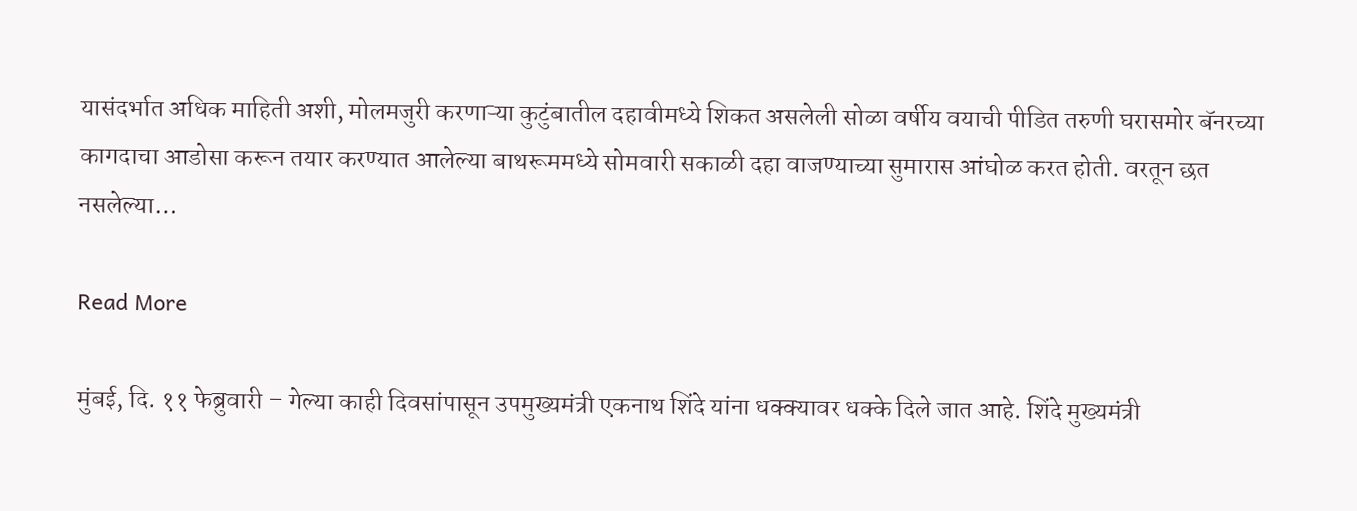यासंदर्भात अधिक माहिती अशी, मोलमजुरी करणाऱ्या कुटुंबातील दहावीमध्ये शिकत असलेली सोळा वर्षीय वयाची पीडित तरुणी घरासमोर बॅनरच्या कागदाचा आडोसा करून तयार करण्यात आलेल्या बाथरूममध्ये सोमवारी सकाळी दहा वाजण्याच्या सुमारास आंघोळ करत होती. वरतून छत नसलेल्या…

Read More

मुंबई, दि. ११ फेब्रुवारी – गेल्या काही दिवसांपासून उपमुख्यमंत्री एकनाथ शिंदे यांना धक्क्यावर धक्के दिले जात आहे. शिंदे मुख्यमंत्री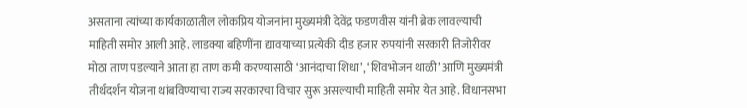असताना त्यांच्या कार्यकाळातील लोकप्रिय योजनांना मुख्यमंत्री देवेंद्र फडणवीस यांनी ब्रेक लावल्याची माहिती समोर आली आहे. लाडक्या बहिणींना द्यावयाच्या प्रत्येकी दीड हजार रुपयांनी सरकारी तिजोरीवर मोठा ताण पडल्याने आता हा ताण कमी करण्यासाठी ‘आनंदाचा शिधा’, ‘शिवभोजन थाळी’ आणि मुख्यमंत्री तीर्थदर्शन योजना थांबविण्याचा राज्य सरकारचा विचार सुरू असल्याची माहिती समोर येत आहे. विधानसभा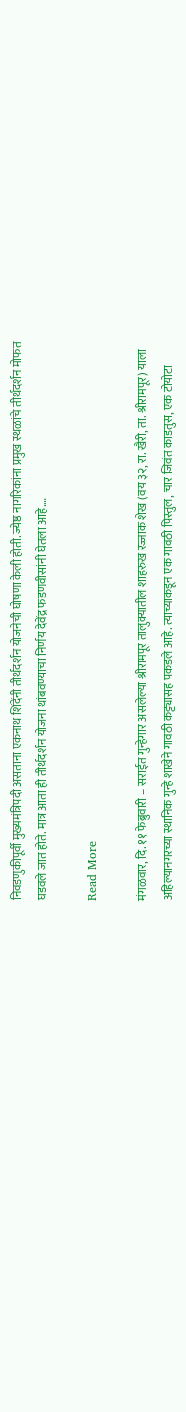निवडणुकीपूर्वी मुख्यमंत्रिपदी असताना एकनाथ शिंदेंनी तीर्थदर्शन योजनेची घोषणा केली होती. ज्येष्ठ नागरिकांना प्रमुख स्थळांचे तीर्थदर्शन मोफत घडवले जात होते. मात्र आता ही तीर्थदर्शन योजना थांबवण्याचा निर्णय देवेंद्र फडणवीसांनी घेतला आहे.…

Read More

मंगळवार, दि. ११ फेब्रुवारी – सराईत गुन्हेगार असलेल्या श्रीरामपूर तालुक्यातील शाहरुख रज्जाक शेख (वय ३२, रा. खैरी, ता. श्रीरामपूर) याला अहिल्यानगरच्या स्थानिक गुन्हे शाखेने गावठी कट्ट्यासह पकडले आहे. त्याच्याकडून एक गावठी पिस्तुल, चार जिवंत काडतुस, एक टोयोटा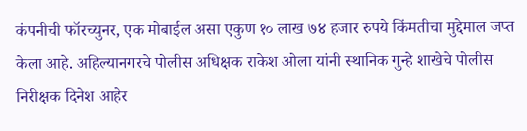कंपनीची फॉरच्युनर, एक मोबाईल असा एकुण १० लाख ७४ हजार रुपये किंमतीचा मुद्देमाल जप्त केला आहे. अहिल्यानगरचे पोलीस अधिक्षक राकेश ओला यांनी स्थानिक गुन्हे शाखेचे पोलीस निरीक्षक दिनेश आहेर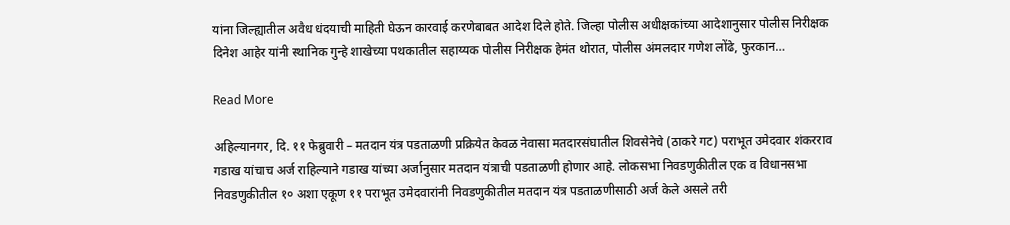यांना जिल्ह्यातील अवैध धंदयाची माहिती घेऊन कारवाई करणेबाबत आदेश दिले होते. जिल्हा पोलीस अधीक्षकांच्या आदेशानुसार पोलीस निरीक्षक दिनेश आहेर यांनी स्थानिक गुन्हे शाखेच्या पथकातील सहाय्यक पोलीस निरीक्षक हेमंत थोरात, पोलीस अंमलदार गणेश लोंढे, फुरकान…

Read More

अहिल्यानगर, दि. ११ फेब्रुवारी – मतदान यंत्र पडताळणी प्रक्रियेत केवळ नेवासा मतदारसंघातील शिवसेनेचे (ठाकरे गट) पराभूत उमेदवार शंकरराव गडाख यांचाच अर्ज राहिल्याने गडाख यांच्या अर्जानुसार मतदान यंत्राची पडताळणी होणार आहे. लोकसभा निवडणुकीतील एक व विधानसभा निवडणुकीतील १० अशा एकूण ११ पराभूत उमेदवारांनी निवडणुकीतील मतदान यंत्र पडताळणीसाठी अर्ज केले असले तरी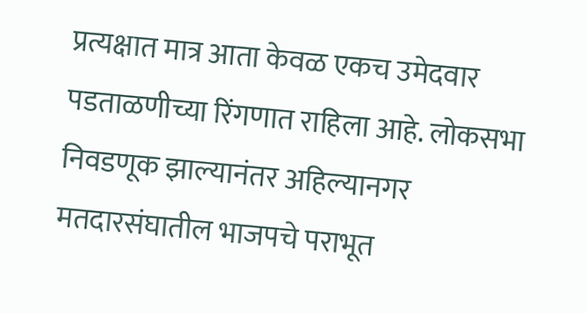प्रत्यक्षात मात्र आता केवळ एकच उमेदवार पडताळणीच्या रिंगणात राहिला आहे. लोकसभा निवडणूक झाल्यानंतर अहिल्यानगर मतदारसंघातील भाजपचे पराभूत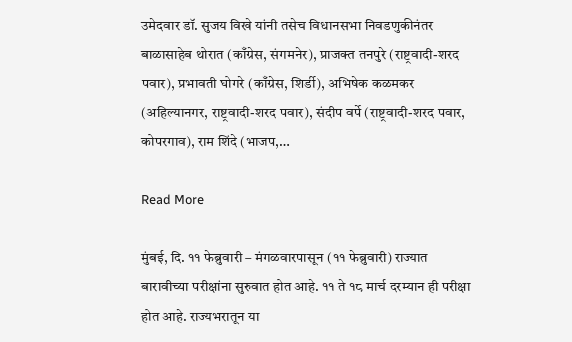उमेदवार डॉ. सुजय विखे यांनी तसेच विधानसभा निवडणुकीनंतर बाळासाहेब थोरात (काँग्रेस, संगमनेर), प्राजक्त तनपुरे (राष्ट्रवादी-शरद पवार), प्रभावती घोगरे (काँग्रेस, शिर्डी), अभिषेक कळमकर (अहिल्यानगर, राष्ट्रवादी-शरद पवार), संदीप वर्पे (राष्ट्रवादी-शरद पवार, कोपरगाव), राम शिंदे (भाजप,…

Read More

मुंबई, दि. ११ फेब्रुवारी – मंगळवारपासून (११ फेब्रुवारी) राज्यात बारावीच्या परीक्षांना सुरुवात होत आहे. ११ ते १८ मार्च दरम्यान ही परीक्षा होत आहे. राज्यभरातून या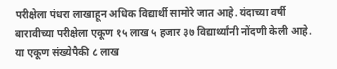परीक्षेला पंधरा लाखाहून अधिक विद्यार्थी सामोरे जात आहे. यंदाच्या वर्षी बारावीच्या परीक्षेला एकूण १५ लाख ५ हजार ३७ विद्यार्थ्यांनी नोंदणी केली आहे. या एकूण संख्येपैकी ८ लाख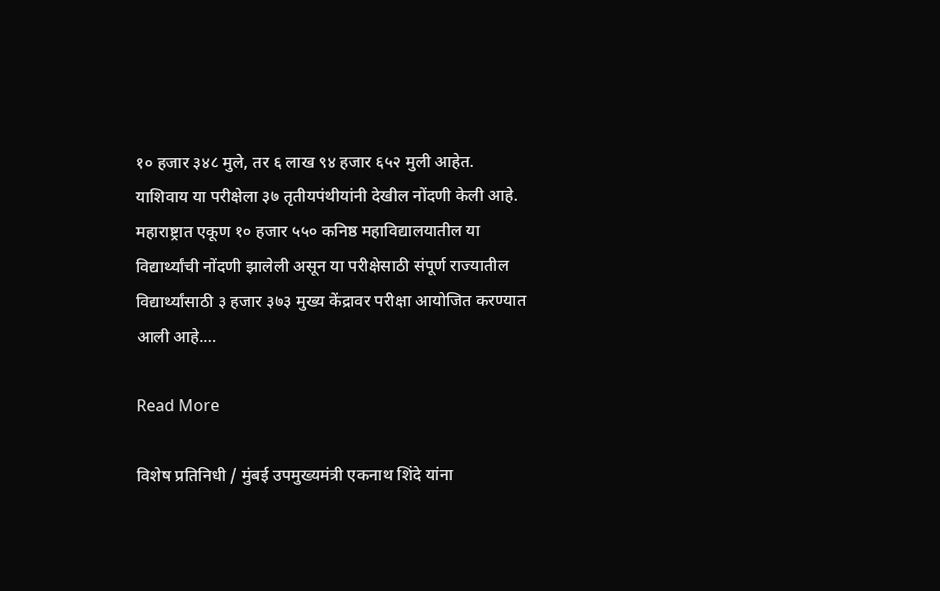१० हजार ३४८ मुले, तर ६ लाख ९४ हजार ६५२ मुली आहेत. याशिवाय या परीक्षेला ३७ तृतीयपंथीयांनी देखील नोंदणी केली आहे. महाराष्ट्रात एकूण १० हजार ५५० कनिष्ठ महाविद्यालयातील या विद्यार्थ्यांची नोंदणी झालेली असून या परीक्षेसाठी संपूर्ण राज्यातील विद्यार्थ्यांसाठी ३ हजार ३७३ मुख्य केंद्रावर परीक्षा आयोजित करण्यात आली आहे.…

Read More

विशेष प्रतिनिधी / मुंबई उपमुख्यमंत्री एकनाथ शिंदे यांना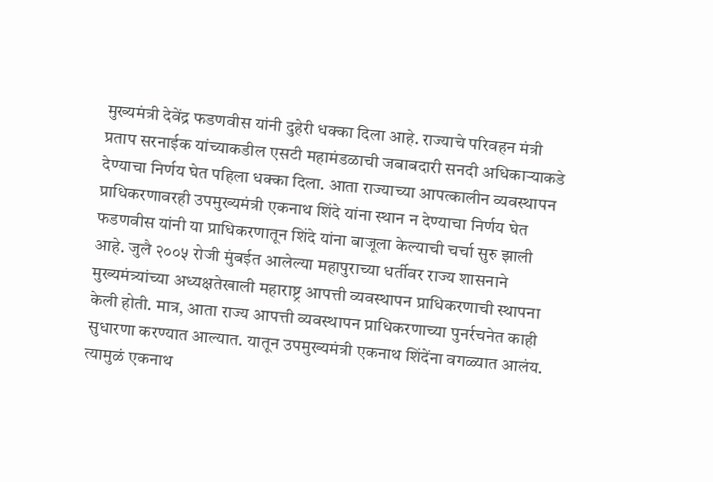मुख्यमंत्री देवेंद्र फडणवीस यांनी दुहेरी धक्का दिला आहे. राज्याचे परिवहन मंत्री प्रताप सरनाईक यांच्याकडील एसटी महामंडळाची जबाबदारी सनदी अधिकाऱ्याकडे देण्याचा निर्णय घेत पहिला धक्का दिला. आता राज्याच्या आपत्कालीन व्यवस्थापन प्राधिकरणावरही उपमुख्यमंत्री एकनाथ शिंदे यांना स्थान न देण्याचा निर्णय घेत फडणवीस यांनी या प्राधिकरणातून शिंदे यांना बाजूला केल्याची चर्चा सुरु झाली आहे. जुलै २००५ रोजी मुंबईत आलेल्या महापुराच्या धर्तीवर राज्य शासनाने मुख्यमंत्र्यांच्या अध्यक्षतेखाली महाराष्ट्र आपत्ती व्यवस्थापन प्राधिकरणाची स्थापना केली होती. मात्र, आता राज्य आपत्ती व्यवस्थापन प्राधिकरणाच्या पुनर्रचनेत काही सुधारणा करण्यात आल्यात. यातून उपमुख्यमंत्री एकनाथ शिंदेंना वगळ्यात आलंय. त्यामुळं एकनाथ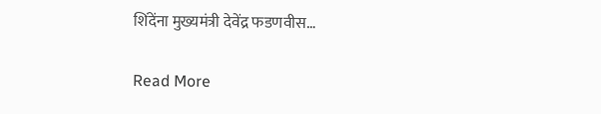शिंदेंना मुख्यमंत्री देवेंद्र फडणवीस…

Read More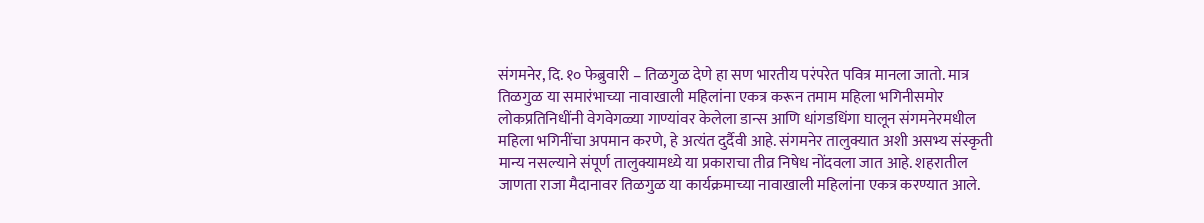संगमनेर, दि. १० फेब्रुवारी – तिळगुळ देणे हा सण भारतीय परंपरेत पवित्र मानला जातो. मात्र तिळगुळ या समारंभाच्या नावाखाली महिलांना एकत्र करून तमाम महिला भगिनीसमोर लोकप्रतिनिधींनी वेगवेगळ्या गाण्यांवर केलेला डान्स आणि धांगडधिंगा घालून संगमनेरमधील महिला भगिनींचा अपमान करणे, हे अत्यंत दुर्दैवी आहे. संगमनेर तालुक्यात अशी असभ्य संस्कृती मान्य नसल्याने संपूर्ण तालुक्यामध्ये या प्रकाराचा तीव्र निषेध नोंदवला जात आहे. शहरातील जाणता राजा मैदानावर तिळगुळ या कार्यक्रमाच्या नावाखाली महिलांना एकत्र करण्यात आले.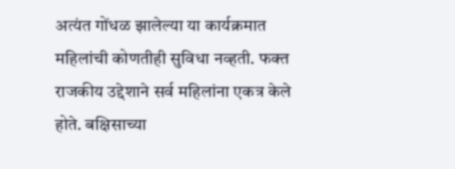अत्यंत गोंधळ झालेल्या या कार्यक्रमात महिलांची कोणतीही सुविधा नव्हती. फक्त राजकीय उद्देशाने सर्व महिलांना एकत्र केले होते. बक्षिसाच्या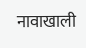नावाखाली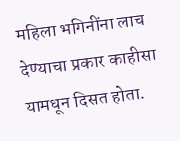महिला भगिनींना लाच देण्याचा प्रकार काहीसा यामधून दिसत होता.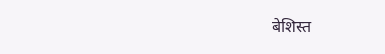बेशिस्त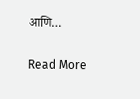आणि…

Read More